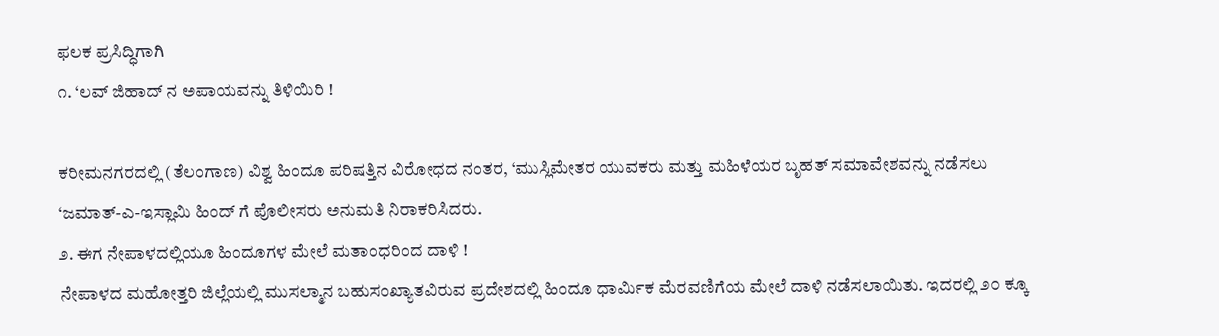ಫಲಕ ಪ್ರಸಿದ್ಧಿಗಾಗಿ
೧. ‘ಲವ್ ಜಿಹಾದ್ ನ ಅಪಾಯವನ್ನು ತಿಳಿಯಿರಿ !

ಕರೀಮನಗರದಲ್ಲಿ (ತೆಲಂಗಾಣ) ವಿಶ್ವ ಹಿಂದೂ ಪರಿಷತ್ತಿನ ವಿರೋಧದ ನಂತರ, ‘ಮುಸ್ಲಿಮೇತರ ಯುವಕರು ಮತ್ತು ಮಹಿಳೆಯರ ಬೃಹತ್ ಸಮಾವೇಶವನ್ನು ನಡೆಸಲು ‘ಜಮಾತ್-ಎ-ಇಸ್ಲಾಮಿ ಹಿಂದ್ ಗೆ ಪೊಲೀಸರು ಅನುಮತಿ ನಿರಾಕರಿಸಿದರು.
೨. ಈಗ ನೇಪಾಳದಲ್ಲಿಯೂ ಹಿಂದೂಗಳ ಮೇಲೆ ಮತಾಂಧರಿಂದ ದಾಳಿ !
ನೇಪಾಳದ ಮಹೋತ್ತರಿ ಜಿಲ್ಲೆಯಲ್ಲಿ ಮುಸಲ್ಮಾನ ಬಹುಸಂಖ್ಯಾತವಿರುವ ಪ್ರದೇಶದಲ್ಲಿ ಹಿಂದೂ ಧಾರ್ಮಿಕ ಮೆರವಣಿಗೆಯ ಮೇಲೆ ದಾಳಿ ನಡೆಸಲಾಯಿತು. ಇದರಲ್ಲಿ ೨೦ ಕ್ಕೂ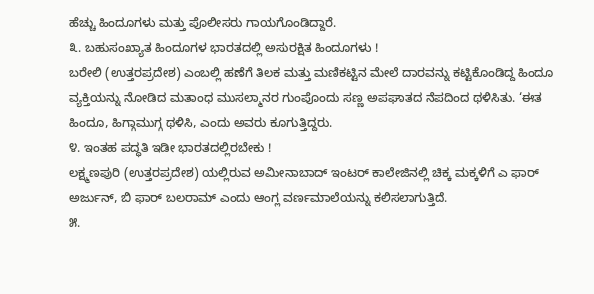ಹೆಚ್ಚು ಹಿಂದೂಗಳು ಮತ್ತು ಪೊಲೀಸರು ಗಾಯಗೊಂಡಿದ್ದಾರೆ.
೩. ಬಹುಸಂಖ್ಯಾತ ಹಿಂದೂಗಳ ಭಾರತದಲ್ಲಿ ಅಸುರಕ್ಷಿತ ಹಿಂದೂಗಳು !
ಬರೇಲಿ (ಉತ್ತರಪ್ರದೇಶ) ಎಂಬಲ್ಲಿ ಹಣೆಗೆ ತಿಲಕ ಮತ್ತು ಮಣಿಕಟ್ಟಿನ ಮೇಲೆ ದಾರವನ್ನು ಕಟ್ಟಿಕೊಂಡಿದ್ದ ಹಿಂದೂ ವ್ಯಕ್ತಿಯನ್ನು ನೋಡಿದ ಮತಾಂಧ ಮುಸಲ್ಮಾನರ ಗುಂಪೊಂದು ಸಣ್ಣ ಅಪಘಾತದ ನೆಪದಿಂದ ಥಳಿಸಿತು. ‘ಈತ ಹಿಂದೂ, ಹಿಗ್ಗಾಮುಗ್ಗ ಥಳಿಸಿ, ಎಂದು ಅವರು ಕೂಗುತ್ತಿದ್ದರು.
೪. ಇಂತಹ ಪದ್ಧತಿ ಇಡೀ ಭಾರತದಲ್ಲಿರಬೇಕು !
ಲಕ್ಷ್ಮಣಪುರಿ (ಉತ್ತರಪ್ರದೇಶ) ಯಲ್ಲಿರುವ ಅಮೀನಾಬಾದ್ ಇಂಟರ್ ಕಾಲೇಜಿನಲ್ಲಿ ಚಿಕ್ಕ ಮಕ್ಕಳಿಗೆ ಎ ಫಾರ್ ಅರ್ಜುನ್, ಬಿ ಫಾರ್ ಬಲರಾಮ್ ಎಂದು ಆಂಗ್ಲ ವರ್ಣಮಾಲೆಯನ್ನು ಕಲಿಸಲಾಗುತ್ತಿದೆ.
೫.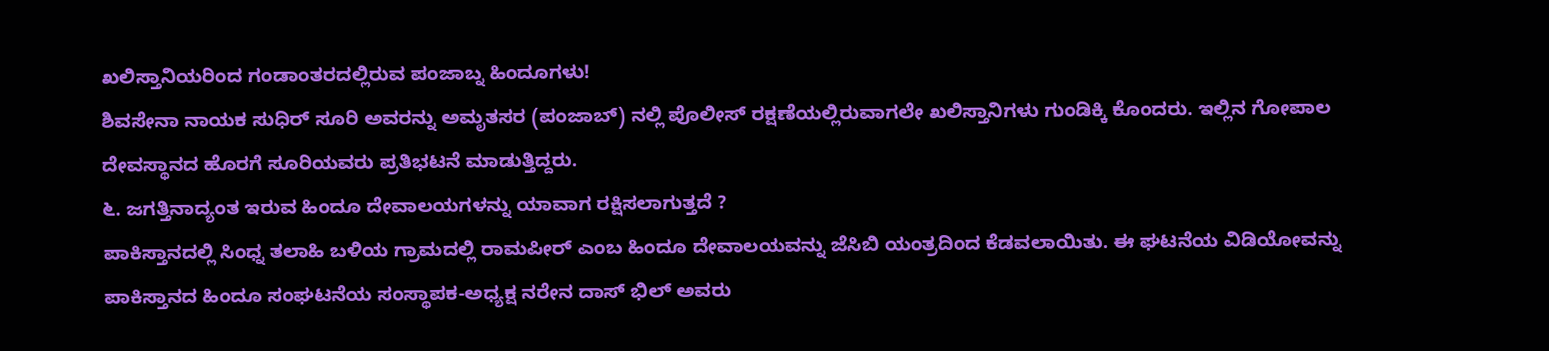ಖಲಿಸ್ತಾನಿಯರಿಂದ ಗಂಡಾಂತರದಲ್ಲಿರುವ ಪಂಜಾಬ್ನ ಹಿಂದೂಗಳು!
ಶಿವಸೇನಾ ನಾಯಕ ಸುಧಿರ್ ಸೂರಿ ಅವರನ್ನು ಅಮೃತಸರ (ಪಂಜಾಬ್) ನಲ್ಲಿ ಪೊಲೀಸ್ ರಕ್ಷಣೆಯಲ್ಲಿರುವಾಗಲೇ ಖಲಿಸ್ತಾನಿಗಳು ಗುಂಡಿಕ್ಕಿ ಕೊಂದರು. ಇಲ್ಲಿನ ಗೋಪಾಲ ದೇವಸ್ಥಾನದ ಹೊರಗೆ ಸೂರಿಯವರು ಪ್ರತಿಭಟನೆ ಮಾಡುತ್ತಿದ್ದರು.
೬. ಜಗತ್ತಿನಾದ್ಯಂತ ಇರುವ ಹಿಂದೂ ದೇವಾಲಯಗಳನ್ನು ಯಾವಾಗ ರಕ್ಷಿಸಲಾಗುತ್ತದೆ ?
ಪಾಕಿಸ್ತಾನದಲ್ಲಿ ಸಿಂಧ್ನ ತಲಾಹಿ ಬಳಿಯ ಗ್ರಾಮದಲ್ಲಿ ರಾಮಪೀರ್ ಎಂಬ ಹಿಂದೂ ದೇವಾಲಯವನ್ನು ಜೆಸಿಬಿ ಯಂತ್ರದಿಂದ ಕೆಡವಲಾಯಿತು. ಈ ಘಟನೆಯ ವಿಡಿಯೋವನ್ನು ಪಾಕಿಸ್ತಾನದ ಹಿಂದೂ ಸಂಘಟನೆಯ ಸಂಸ್ಥಾಪಕ-ಅಧ್ಯಕ್ಷ ನರೇನ ದಾಸ್ ಭಿಲ್ ಅವರು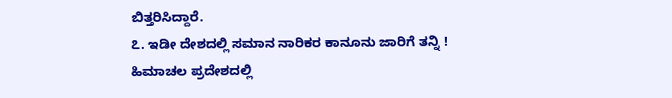ಬಿತ್ತರಿಸಿದ್ದಾರೆ.
೭. ಇಡೀ ದೇಶದಲ್ಲಿ ಸಮಾನ ನಾರಿಕರ ಕಾನೂನು ಜಾರಿಗೆ ತನ್ನಿ !
ಹಿಮಾಚಲ ಪ್ರದೇಶದಲ್ಲಿ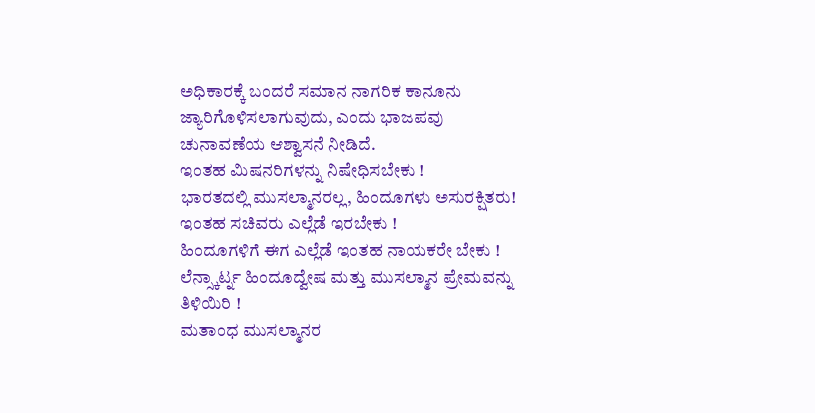ಅಧಿಕಾರಕ್ಕೆ ಬಂದರೆ ಸಮಾನ ನಾಗರಿಕ ಕಾನೂನು ಜ್ಯಾರಿಗೊಳಿಸಲಾಗುವುದು, ಎಂದು ಭಾಜಪವು ಚುನಾವಣೆಯ ಆಶ್ವಾಸನೆ ನೀಡಿದೆ.
ಇಂತಹ ಮಿಷನರಿಗಳನ್ನು ನಿಷೇಧಿಸಬೇಕು !
ಭಾರತದಲ್ಲಿ ಮುಸಲ್ಮಾನರಲ್ಲ, ಹಿಂದೂಗಳು ಅಸುರಕ್ಷಿತರು!
ಇಂತಹ ಸಚಿವರು ಎಲ್ಲೆಡೆ ಇರಬೇಕು !
ಹಿಂದೂಗಳಿಗೆ ಈಗ ಎಲ್ಲೆಡೆ ಇಂತಹ ನಾಯಕರೇ ಬೇಕು !
ಲೆನ್ಸ್ಕಾರ್ಟ್ನ ಹಿಂದೂದ್ವೇಷ ಮತ್ತು ಮುಸಲ್ಮಾನ ಪ್ರೇಮವನ್ನು ತಿಳಿಯಿರಿ !
ಮತಾಂಧ ಮುಸಲ್ಮಾನರ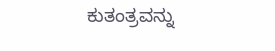ಕುತಂತ್ರವನ್ನು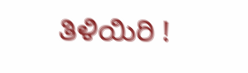ತಿಳಿಯಿರಿ !